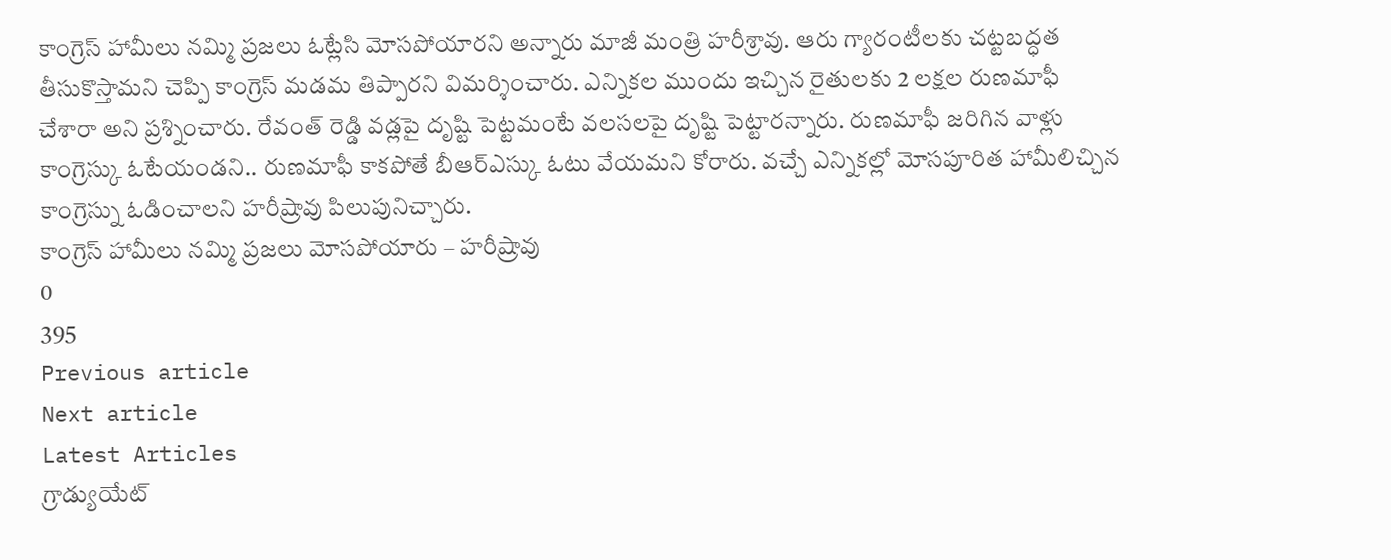కాంగ్రెస్ హామీలు నమ్మి ప్రజలు ఓట్లేసి మోసపోయారని అన్నారు మాజీ మంత్రి హరీశ్రావు. ఆరు గ్యారంటీలకు చట్టబద్ధత తీసుకొస్తామని చెప్పి కాంగ్రెస్ మడమ తిప్పారని విమర్శించారు. ఎన్నికల ముందు ఇచ్చిన రైతులకు 2 లక్షల రుణమాఫీ చేశారా అని ప్రశ్నించారు. రేవంత్ రెడ్డి వడ్లపై దృష్టి పెట్టమంటే వలసలపై దృష్టి పెట్టారన్నారు. రుణమాఫీ జరిగిన వాళ్లు కాంగ్రెస్కు ఓటేయండని.. రుణమాఫీ కాకపోతే బీఆర్ఎస్కు ఓటు వేయమని కోరారు. వచ్చే ఎన్నికల్లో మోసపూరిత హామీలిచ్చిన కాంగ్రెస్ను ఓడించాలని హరీష్రావు పిలుపునిచ్చారు.
కాంగ్రెస్ హామీలు నమ్మి ప్రజలు మోసపోయారు – హరీష్రావు
0
395
Previous article
Next article
Latest Articles
గ్రాడ్యుయేట్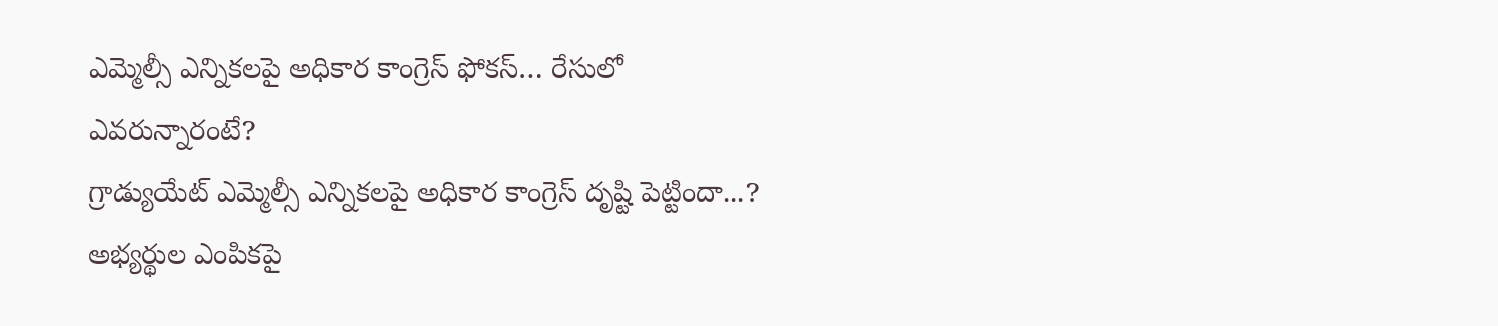ఎమ్మెల్సీ ఎన్నికలపై అధికార కాంగ్రెస్ ఫోకస్… రేసులో ఎవరున్నారంటే?
గ్రాడ్యుయేట్ ఎమ్మెల్సీ ఎన్నికలపై అధికార కాంగ్రెస్ దృష్టి పెట్టిందా...? అభ్యర్థుల ఎంపికపై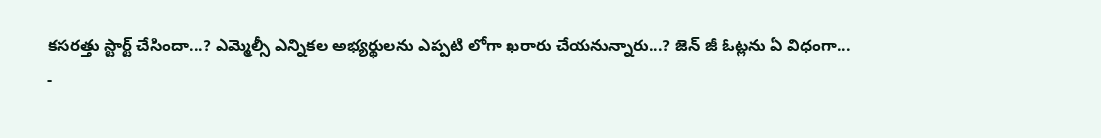కసరత్తు స్టార్ట్ చేసిందా...? ఎమ్మెల్సీ ఎన్నికల అభ్యర్థులను ఎప్పటి లోగా ఖరారు చేయనున్నారు...? జెన్ జీ ఓట్లను ఏ విధంగా...
-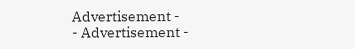Advertisement -
- Advertisement -